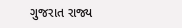ગુજરાત રાજ્ય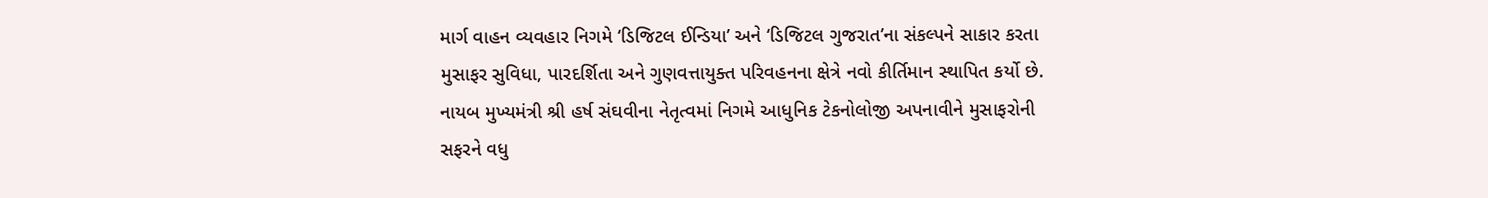માર્ગ વાહન વ્યવહાર નિગમે ‘ડિજિટલ ઈન્ડિયા’ અને ‘ડિજિટલ ગુજરાત’ના સંકલ્પને સાકાર કરતા મુસાફર સુવિધા, પારદર્શિતા અને ગુણવત્તાયુક્ત પરિવહનના ક્ષેત્રે નવો કીર્તિમાન સ્થાપિત કર્યો છે. નાયબ મુખ્યમંત્રી શ્રી હર્ષ સંઘવીના નેતૃત્વમાં નિગમે આધુનિક ટેકનોલોજી અપનાવીને મુસાફરોની સફરને વધુ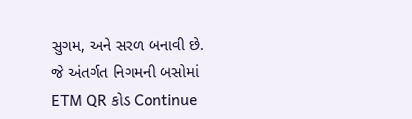સુગમ, અને સરળ બનાવી છે. જે અંતર્ગત નિગમની બસોમાં ETM QR કોડ Continue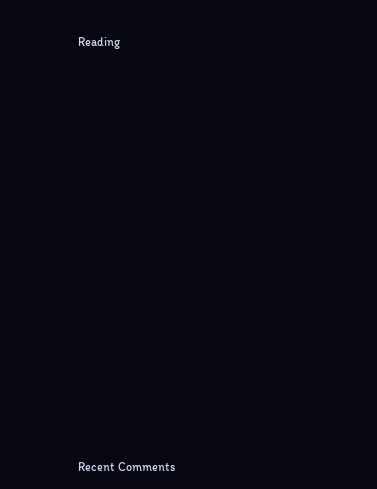Reading


















Recent Comments